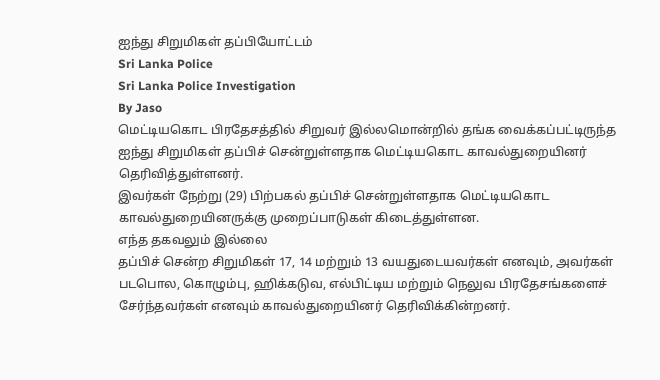ஐந்து சிறுமிகள் தப்பியோட்டம்
Sri Lanka Police
Sri Lanka Police Investigation
By Jaso
மெட்டியகொட பிரதேசத்தில் சிறுவர் இல்லமொன்றில் தங்க வைக்கப்பட்டிருந்த ஐந்து சிறுமிகள் தப்பிச் சென்றுள்ளதாக மெட்டியகொட காவல்துறையினர் தெரிவித்துள்ளனர்.
இவர்கள் நேற்று (29) பிற்பகல் தப்பிச் சென்றுள்ளதாக மெட்டியகொட காவல்துறையினருக்கு முறைப்பாடுகள் கிடைத்துள்ளன.
எந்த தகவலும் இல்லை
தப்பிச் சென்ற சிறுமிகள் 17, 14 மற்றும் 13 வயதுடையவர்கள் எனவும், அவர்கள் படபொல, கொழும்பு, ஹிக்கடுவ, எல்பிட்டிய மற்றும் நெலுவ பிரதேசங்களைச் சேர்ந்தவர்கள் எனவும் காவல்துறையினர் தெரிவிக்கின்றனர்.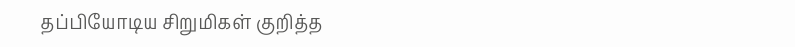தப்பியோடிய சிறுமிகள் குறித்த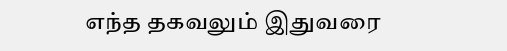எந்த தகவலும் இதுவரை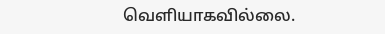வெளியாகவில்லை.